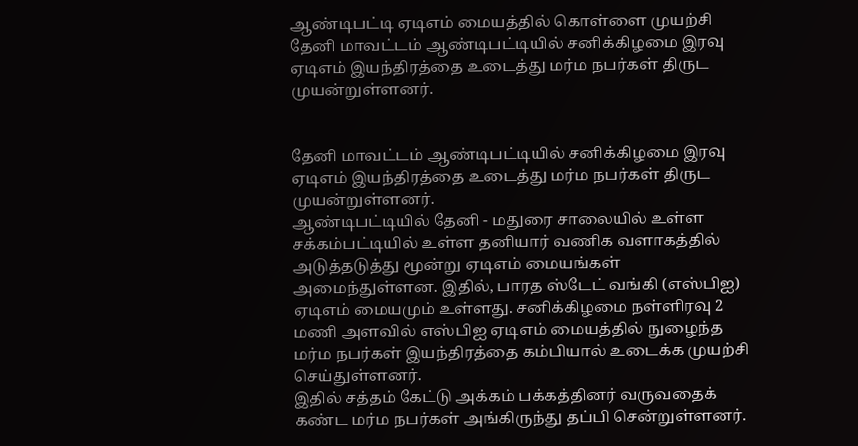ஆண்டிபட்டி ஏடிஎம் மையத்தில் கொள்ளை முயற்சி
தேனி மாவட்டம் ஆண்டிபட்டியில் சனிக்கிழமை இரவு ஏடிஎம் இயந்திரத்தை உடைத்து மர்ம நபர்கள் திருட முயன்றுள்ளனர்.


தேனி மாவட்டம் ஆண்டிபட்டியில் சனிக்கிழமை இரவு ஏடிஎம் இயந்திரத்தை உடைத்து மர்ம நபர்கள் திருட முயன்றுள்ளனர்.
ஆண்டிபட்டியில் தேனி - மதுரை சாலையில் உள்ள சக்கம்பட்டியில் உள்ள தனியார் வணிக வளாகத்தில் அடுத்தடுத்து மூன்று ஏடிஎம் மையங்கள் அமைந்துள்ளன. இதில், பாரத ஸ்டேட் வங்கி (எஸ்பிஐ) ஏடிஎம் மையமும் உள்ளது. சனிக்கிழமை நள்ளிரவு 2 மணி அளவில் எஸ்பிஐ ஏடிஎம் மையத்தில் நுழைந்த மர்ம நபர்கள் இயந்திரத்தை கம்பியால் உடைக்க முயற்சி செய்துள்ளனர்.
இதில் சத்தம் கேட்டு அக்கம் பக்கத்தினர் வருவதைக் கண்ட மர்ம நபர்கள் அங்கிருந்து தப்பி சென்றுள்ளனர்.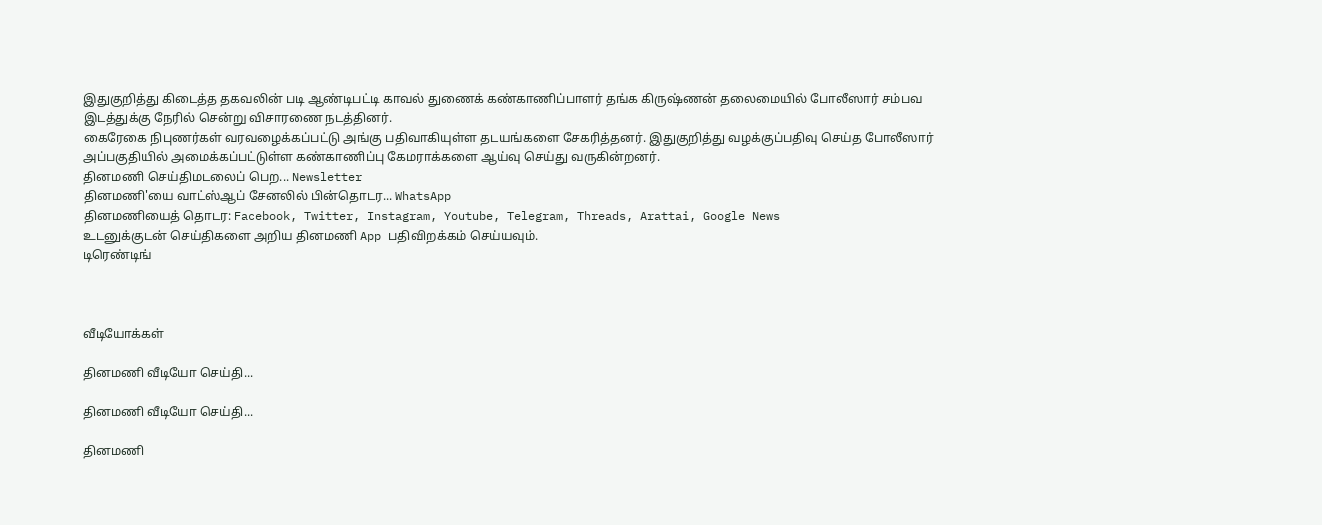இதுகுறித்து கிடைத்த தகவலின் படி ஆண்டிபட்டி காவல் துணைக் கண்காணிப்பாளர் தங்க கிருஷ்ணன் தலைமையில் போலீஸார் சம்பவ இடத்துக்கு நேரில் சென்று விசாரணை நடத்தினர்.
கைரேகை நிபுணர்கள் வரவழைக்கப்பட்டு அங்கு பதிவாகியுள்ள தடயங்களை சேகரித்தனர். இதுகுறித்து வழக்குப்பதிவு செய்த போலீஸார் அப்பகுதியில் அமைக்கப்பட்டுள்ள கண்காணிப்பு கேமராக்களை ஆய்வு செய்து வருகின்றனர்.
தினமணி செய்திமடலைப் பெற... Newsletter
தினமணி'யை வாட்ஸ்ஆப் சேனலில் பின்தொடர... WhatsApp
தினமணியைத் தொடர: Facebook, Twitter, Instagram, Youtube, Telegram, Threads, Arattai, Google News
உடனுக்குடன் செய்திகளை அறிய தினமணி App பதிவிறக்கம் செய்யவும்.
டிரெண்டிங்



வீடியோக்கள்

தினமணி வீடியோ செய்தி...

தினமணி வீடியோ செய்தி...

தினமணி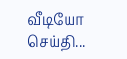வீடியோ செய்தி...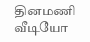தினமணி வீடியோ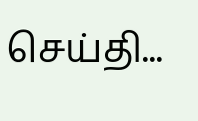செய்தி...